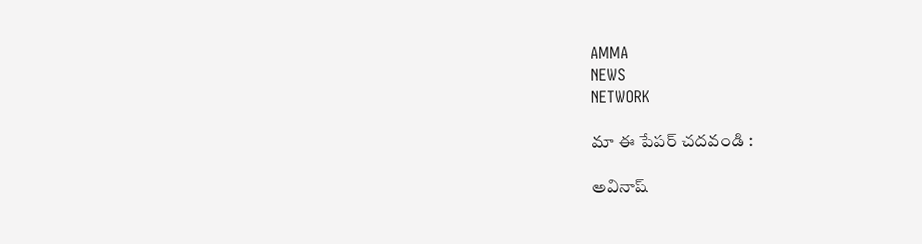AMMA
NEWS
NETWORK

మా ఈ పేపర్ చదవండి :

అవినాష్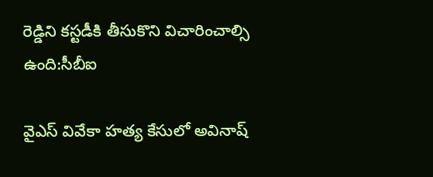రెడ్డిని కస్టడీకి తీసుకొని విచారించాల్సి ఉంది:సీబీఐ

వైఎస్ వివేకా హత్య కేసులో అవినాష్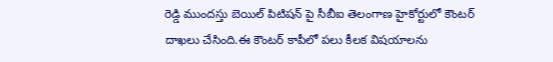రెడ్డి ముందస్తు బెయిల్ పిటిషన్ పై సీబీఐ తెలంగాణ హైకోర్టులో కౌంటర్ దాఖలు చేసింది.ఈ కౌంటర్ కాపీలో పలు కీలక విషయాలను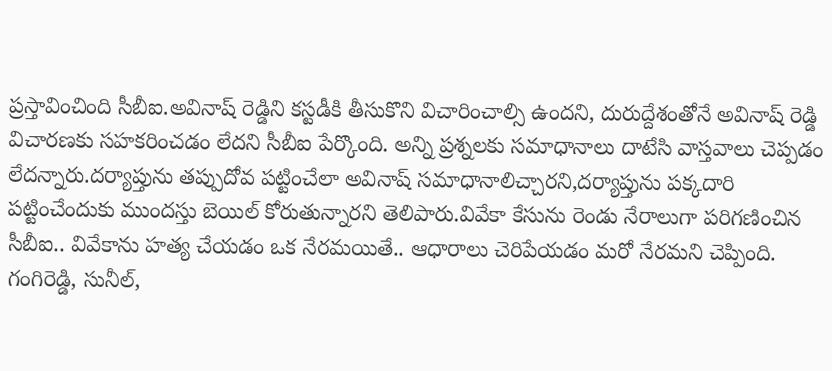ప్రస్తావించింది సీబీఐ.అవినాష్ రెడ్డిని కస్టడీకి తీసుకొని విచారించాల్సి ఉందని, దురుద్దేశంతోనే అవినాష్ రెడ్డి విచారణకు సహకరించడం లేదని సీబీఐ పేర్కొంది. అన్ని ప్రశ్నలకు సమాధానాలు దాటేసి వాస్తవాలు చెప్పడం లేదన్నారు.దర్యాప్తును తప్పుదోవ పట్టించేలా అవినాష్ సమాధానాలిచ్చారని,దర్యాప్తును పక్కదారి పట్టించేందుకు ముందస్తు బెయిల్ కోరుతున్నారని తెలిపారు.వివేకా కేసును రెండు నేరాలుగా పరిగణించిన సీబీఐ.. వివేకాను హత్య చేయడం ఒక నేరమయితే.. ఆధారాలు చెరిపేయడం మరో నేరమని చెప్పింది. గంగిరెడ్డి, సునీల్,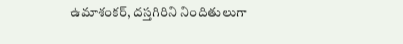ఉమాశంకర్, దస్తగిరిని నిందితులుగా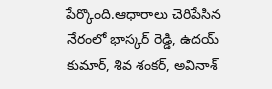పేర్కొంది.ఆధారాలు చెరిపేసిన నేరంలో భాస్కర్ రెడ్డి, ఉదయ్ కుమార్, శివ శంకర్, అవినాశ్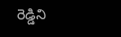రెడ్డిని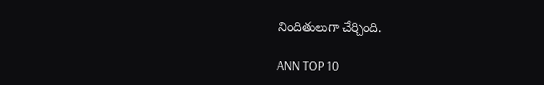నిందితులుగా చేర్చింది.

ANN TOP 10